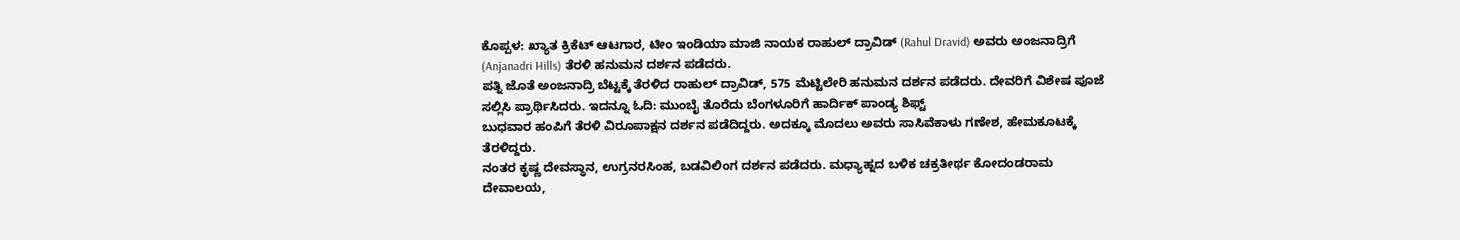ಕೊಪ್ಪಳ: ಖ್ಯಾತ ಕ್ರಿಕೆಟ್ ಆಟಗಾರ, ಟೀಂ ಇಂಡಿಯಾ ಮಾಜಿ ನಾಯಕ ರಾಹುಲ್ ದ್ರಾವಿಡ್ (Rahul Dravid) ಅವರು ಅಂಜನಾದ್ರಿಗೆ (Anjanadri Hills) ತೆರಳಿ ಹನುಮನ ದರ್ಶನ ಪಡೆದರು.
ಪತ್ನಿ ಜೊತೆ ಅಂಜನಾದ್ರಿ ಬೆಟ್ಟಕ್ಕೆ ತೆರಳಿದ ರಾಹುಲ್ ದ್ರಾವಿಡ್, 575 ಮೆಟ್ಟಿಲೇರಿ ಹನುಮನ ದರ್ಶನ ಪಡೆದರು. ದೇವರಿಗೆ ವಿಶೇಷ ಪೂಜೆ ಸಲ್ಲಿಸಿ ಪ್ರಾರ್ಥಿಸಿದರು. ಇದನ್ನೂ ಓದಿ: ಮುಂಬೈ ತೊರೆದು ಬೆಂಗಳೂರಿಗೆ ಹಾರ್ದಿಕ್ ಪಾಂಡ್ಯ ಶಿಫ್ಟ್
ಬುಧವಾರ ಹಂಪಿಗೆ ತೆರಳಿ ವಿರೂಪಾಕ್ಷನ ದರ್ಶನ ಪಡೆದಿದ್ದರು. ಅದಕ್ಕೂ ಮೊದಲು ಅವರು ಸಾಸಿವೆಕಾಳು ಗಣೇಶ, ಹೇಮಕೂಟಕ್ಕೆ ತೆರಳಿದ್ದರು.
ನಂತರ ಕೃಷ್ಣ ದೇವಸ್ಥಾನ, ಉಗ್ರನರಸಿಂಹ, ಬಡವಿಲಿಂಗ ದರ್ಶನ ಪಡೆದರು. ಮಧ್ಯಾಹ್ನದ ಬಳಿಕ ಚಕ್ರತೀರ್ಥ ಕೋದಂಡರಾಮ ದೇವಾಲಯ,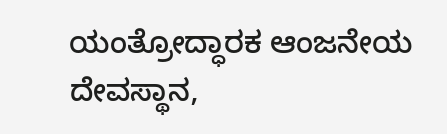ಯಂತ್ರೋದ್ಧಾರಕ ಆಂಜನೇಯ ದೇವಸ್ಥಾನ,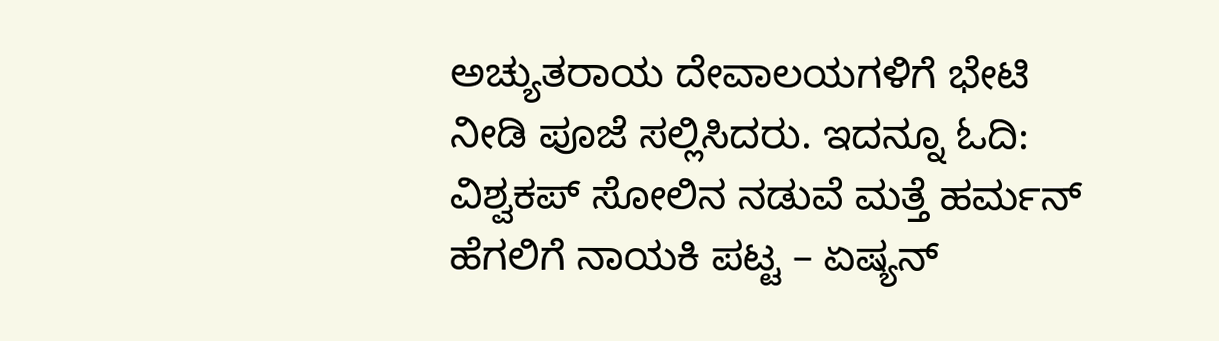ಅಚ್ಯುತರಾಯ ದೇವಾಲಯಗಳಿಗೆ ಭೇಟಿ ನೀಡಿ ಪೂಜೆ ಸಲ್ಲಿಸಿದರು. ಇದನ್ನೂ ಓದಿ: ವಿಶ್ವಕಪ್ ಸೋಲಿನ ನಡುವೆ ಮತ್ತೆ ಹರ್ಮನ್ ಹೆಗಲಿಗೆ ನಾಯಕಿ ಪಟ್ಟ – ಏಷ್ಯನ್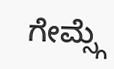ಗೇಮ್ಸ್ಗೆ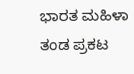ಭಾರತ ಮಹಿಳಾ ತಂಡ ಪ್ರಕಟ